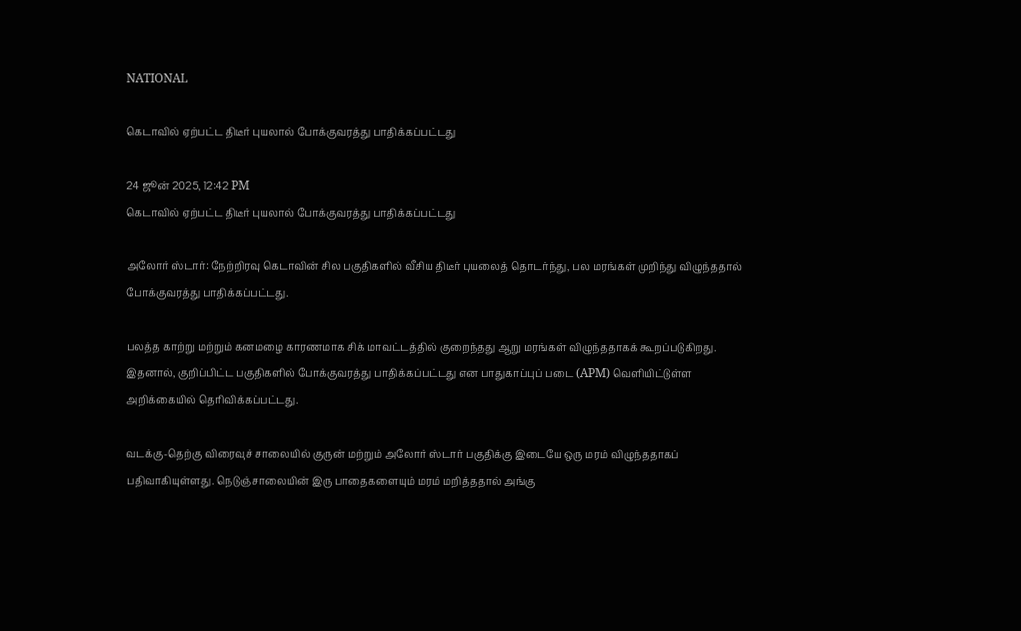NATIONAL

கெடாவில் ஏற்பட்ட திடீர் புயலால் போக்குவரத்து பாதிக்கப்பட்டது

24 ஜூன் 2025, 12:42 PM
கெடாவில் ஏற்பட்ட திடீர் புயலால் போக்குவரத்து பாதிக்கப்பட்டது

அலோர் ஸ்டார்: நேற்றிரவு கெடாவின் சில பகுதிகளில் வீசிய திடீர் புயலைத் தொடர்ந்து, பல மரங்கள் முறிந்து விழுந்ததால் போக்குவரத்து பாதிக்கப்பட்டது.

பலத்த காற்று மற்றும் கனமழை காரணமாக சிக் மாவட்டத்தில் குறைந்தது ஆறு மரங்கள் விழுந்ததாகக் கூறப்படுகிறது. இதனால், குறிப்பிட்ட பகுதிகளில் போக்குவரத்து பாதிக்கப்பட்டது என பாதுகாப்புப் படை (APM) வெளியிட்டுள்ள அறிக்கையில் தெரிவிக்கப்பட்டது.

வடக்கு-தெற்கு விரைவுச் சாலையில் குருன் மற்றும் அலோர் ஸ்டார் பகுதிக்கு இடையே ஒரு மரம் விழுந்ததாகப் பதிவாகியுள்ளது. நெடுஞ்சாலையின் இரு பாதைகளையும் மரம் மறித்ததால் அங்கு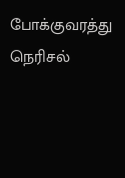போக்குவரத்து நெரிசல்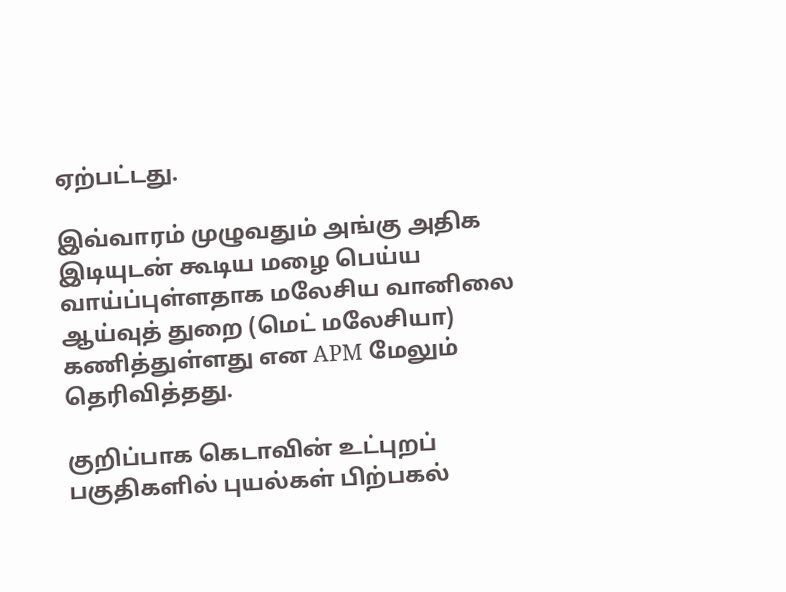ஏற்பட்டது.

இவ்வாரம் முழுவதும் அங்கு அதிக இடியுடன் கூடிய மழை பெய்ய வாய்ப்புள்ளதாக மலேசிய வானிலை ஆய்வுத் துறை (மெட் மலேசியா) கணித்துள்ளது என APM மேலும் தெரிவித்தது.

குறிப்பாக கெடாவின் உட்புறப் பகுதிகளில் புயல்கள் பிற்பகல்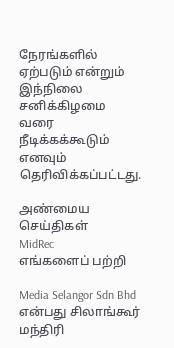நேரங்களில் ஏற்படும் என்றும் இந்நிலை சனிக்கிழமை வரை நீடிக்கக்கூடும் எனவும் தெரிவிக்கப்பட்டது.

அண்மைய செய்திகள்
MidRec
எங்களைப் பற்றி

Media Selangor Sdn Bhd என்பது சிலாங்கூர் மந்திரி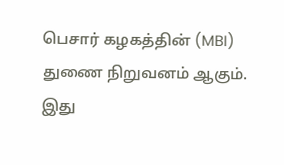பெசார் கழகத்தின் (MBI) துணை நிறுவனம் ஆகும். இது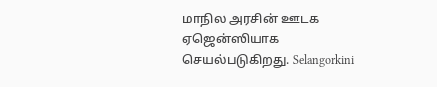மாநில அரசின் ஊடக ஏஜென்ஸியாக செயல்படுகிறது. Selangorkini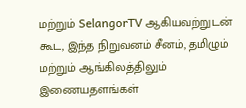மற்றும் SelangorTV ஆகியவற்றுடன் கூட, இந்த நிறுவனம் சீனம், தமிழும் மற்றும் ஆங்கிலத்திலும் இணையதளங்கள்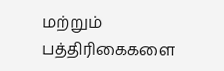மற்றும் பத்திரிகைகளை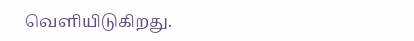வெளியிடுகிறது.